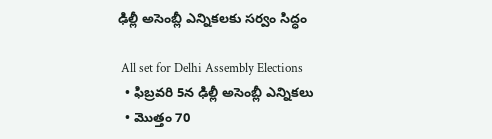ఢిల్లీ అసెంబ్లీ ఎన్నికలకు సర్వం సిద్ధం

 All set for Delhi Assembly Elections
  • ఫిబ్రవరి 5న ఢిల్లీ అసెంబ్లీ ఎన్నికలు
  • మొత్తం 70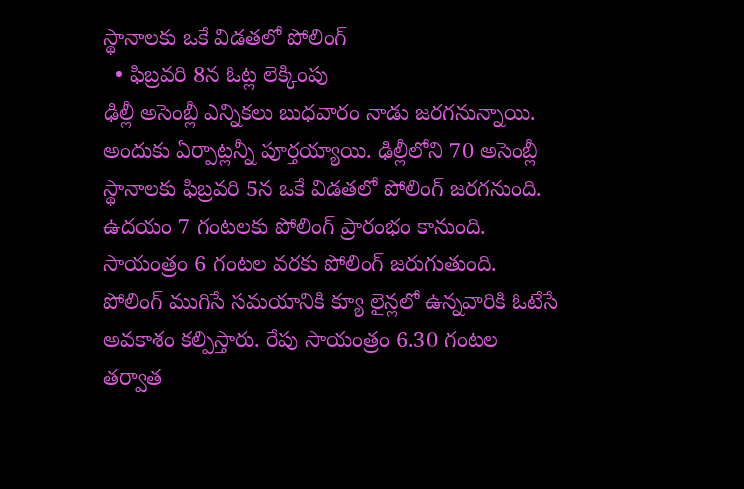స్థానాలకు ఒకే విడతలో పోలింగ్
  • ఫిబ్రవరి 8న ఓట్ల లెక్కింపు
ఢిల్లీ అసెంబ్లీ ఎన్నికలు బుధవారం నాడు జరగనున్నాయి. అందుకు ఏర్పాట్లన్నీ పూర్తయ్యాయి. ఢిల్లీలోని 70 అసెంబ్లీ స్థానాలకు ఫిబ్రవరి 5న ఒకే విడతలో పోలింగ్ జరగనుంది. ఉదయం 7 గంటలకు పోలింగ్ ప్రారంభం కానుంది. సాయంత్రం 6 గంటల వరకు పోలింగ్ జరుగుతుంది. పోలింగ్ ముగిసే సమయానికి క్యూ లైన్లలో ఉన్నవారికి ఓటేసే అవకాశం కల్పిస్తారు. రేపు సాయంత్రం 6.30 గంటల తర్వాత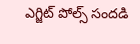ఎగ్జిట్ పోల్స్ సందడి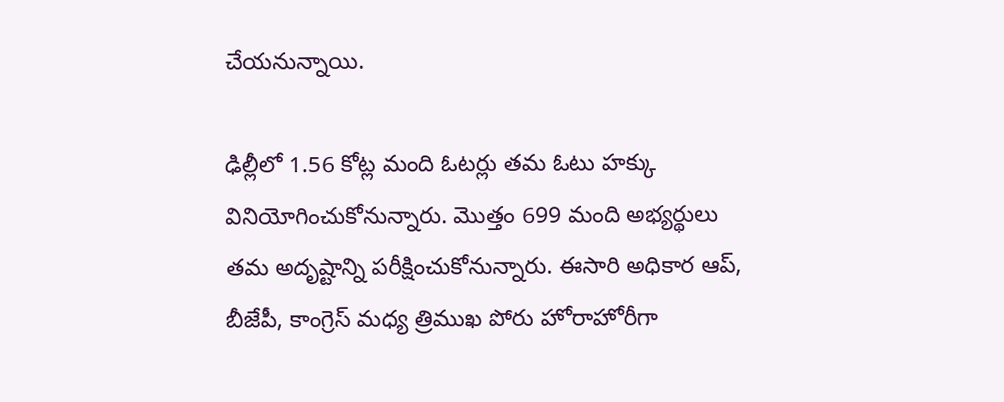చేయనున్నాయి.

ఢిల్లీలో 1.56 కోట్ల మంది ఓటర్లు తమ ఓటు హక్కు వినియోగించుకోనున్నారు. మొత్తం 699 మంది అభ్యర్థులు తమ అదృష్టాన్ని పరీక్షించుకోనున్నారు. ఈసారి అధికార ఆప్, బీజేపీ, కాంగ్రెస్ మధ్య త్రిముఖ పోరు హోరాహోరీగా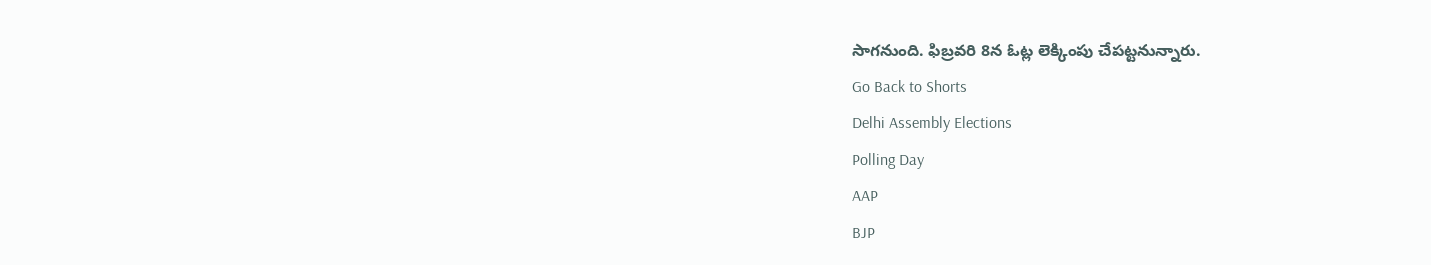సాగనుంది. ఫిబ్రవరి 8న ఓట్ల లెక్కింపు చేపట్టనున్నారు.
Go Back to Shorts
Delhi Assembly Elections
Polling Day
AAP
BJP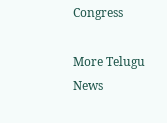Congress

More Telugu News